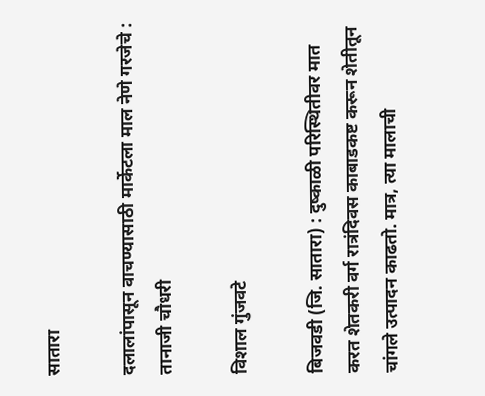सातारा

दलालांपासून वाचण्यासाठी मार्केटला माल नेणे गरजेचे : तानाजी चौधरी

विशाल गुंजवटे

बिजवडी (जि. सातारा) : दुष्काळी परिस्थितीवर मात करत शेतकरी वर्ग रात्रंदिवस काबाडकष्ट करून शेतीतून चांगले उत्पादन काढतो. मात्र, त्या मालाची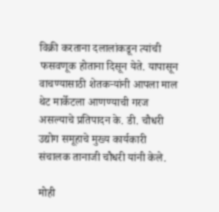विक्री करताना दलालांकडून त्यांची फसवणूक होताना दिसून येते. यापासून वाचण्यासाठी शेतकऱ्यांनी आपला माल थेट मार्केटला आणण्याची गरज असल्याचे प्रतिपादन के. डी. चौधरी उद्योग समूहाचे मुख्य कार्यकारी
संचालक तानाजी चौधरी यांनी केले.

मोही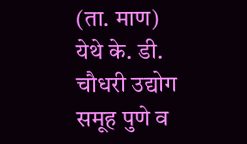(ता. माण) येथे के. डी. चौधरी उद्योग समूह पुणे व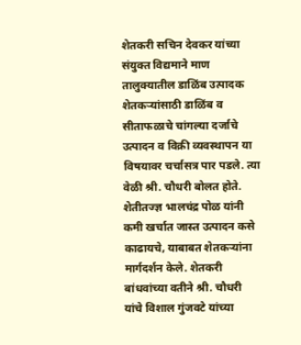शेतकरी सचिन देवकर यांच्या संयुक्त विद्यमाने माण तालुक्‍यातील डाळिंब उत्पादक शेतकऱ्यांसाठी डाळिंब व सीताफळाचे चांगल्या दर्जाचे उत्पादन व विक्री व्यवस्थापन या विषयावर चर्चासत्र पार पडले. त्या वेळी श्री. चौधरी बोलत होते. शेतीतज्ज्ञ भालचंद्र पोळ यांनी कमी खर्चात जास्त उत्पादन कसे काढायचे, याबाबत शेतकऱ्यांना मार्गदर्शन केले. शेतकरी बांधवांच्या वतीने श्री. चौधरी यांचे विशाल गुंजवटे यांच्या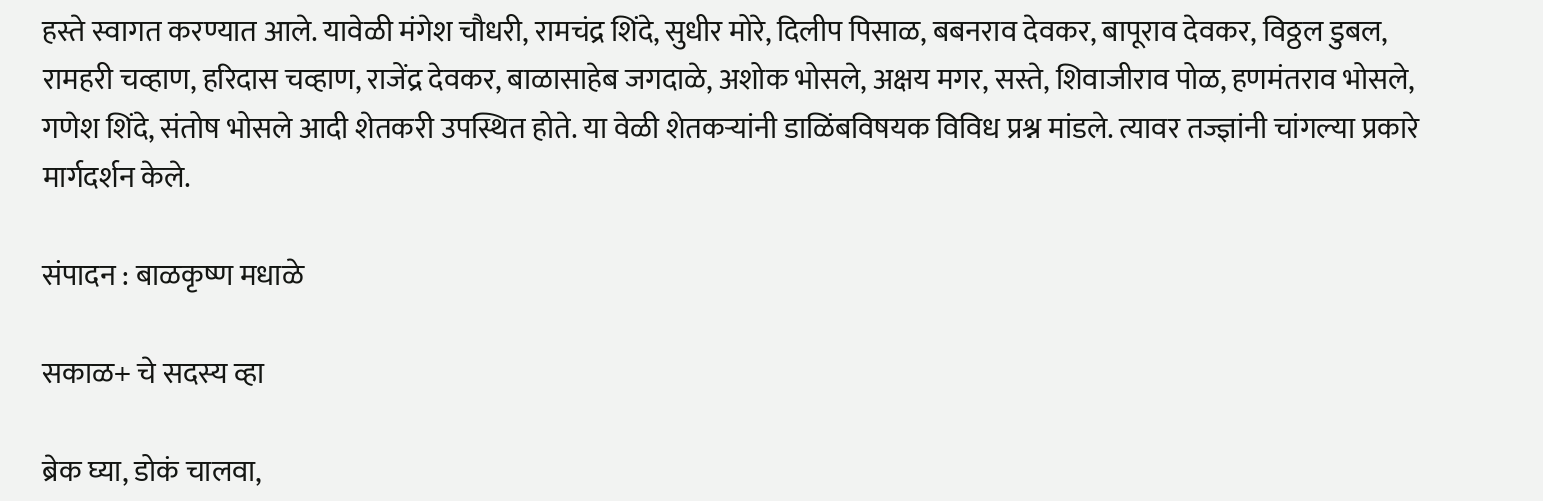हस्ते स्वागत करण्यात आले. यावेळी मंगेश चौधरी, रामचंद्र शिंदे, सुधीर मोरे, दिलीप पिसाळ, बबनराव देवकर, बापूराव देवकर, विठ्ठल डुबल, रामहरी चव्हाण, हरिदास चव्हाण, राजेंद्र देवकर, बाळासाहेब जगदाळे, अशोक भोसले, अक्षय मगर, सस्ते, शिवाजीराव पोळ, हणमंतराव भोसले, गणेश शिंदे, संतोष भोसले आदी शेतकरी उपस्थित होते. या वेळी शेतकऱ्यांनी डाळिंबविषयक विविध प्रश्न मांडले. त्यावर तज्ज्ञांनी चांगल्या प्रकारे मार्गदर्शन केले.

संपादन : बाळकृष्ण मधाळे

सकाळ+ चे सदस्य व्हा

ब्रेक घ्या, डोकं चालवा,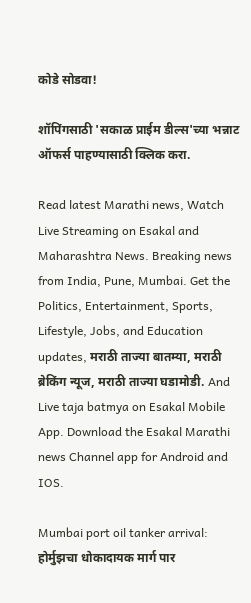कोडे सोडवा!

शॉपिंगसाठी 'सकाळ प्राईम डील्स'च्या भन्नाट ऑफर्स पाहण्यासाठी क्लिक करा.

Read latest Marathi news, Watch Live Streaming on Esakal and Maharashtra News. Breaking news from India, Pune, Mumbai. Get the Politics, Entertainment, Sports, Lifestyle, Jobs, and Education updates, मराठी ताज्या बातम्या, मराठी ब्रेकिंग न्यूज, मराठी ताज्या घडामोडी. And Live taja batmya on Esakal Mobile App. Download the Esakal Marathi news Channel app for Android and IOS.

Mumbai port oil tanker arrival: होर्मुझचा धोकादायक मार्ग पार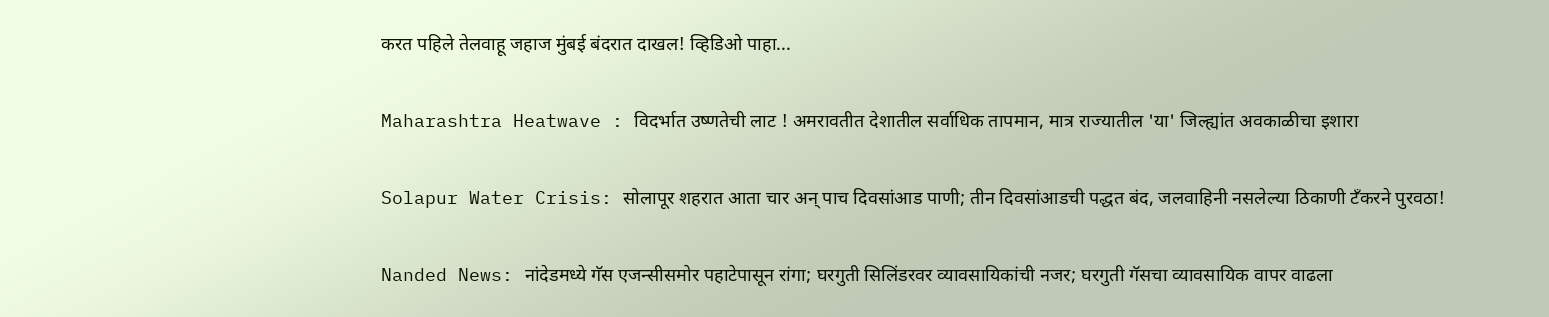करत पहिले तेलवाहू जहाज मुंबई बंदरात दाखल! व्हिडिओ पाहा...

Maharashtra Heatwave : विदर्भात उष्णतेची लाट ! अमरावतीत देशातील सर्वाधिक तापमान, मात्र राज्यातील 'या' जिल्ह्यांत अवकाळीचा इशारा

Solapur Water Crisis: सोलापूर शहरात आता चार अन् पाच दिवसांआड पाणी; तीन दिवसांआडची पद्धत बंद, जलवाहिनी नसलेल्या ठिकाणी टँकरने पुरवठा!

Nanded News: नांदेडमध्ये गॅस एजन्सीसमोर पहाटेपासून रांगा; घरगुती सिलिंडरवर व्यावसायिकांची नजर; घरगुती गॅसचा व्यावसायिक वापर वाढला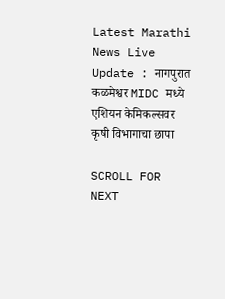Latest Marathi News Live Update : नागपुरात कळमेश्वर MIDC मध्ये एशियन केमिकल्सवर कृषी विभागाचा छापा

SCROLL FOR NEXT